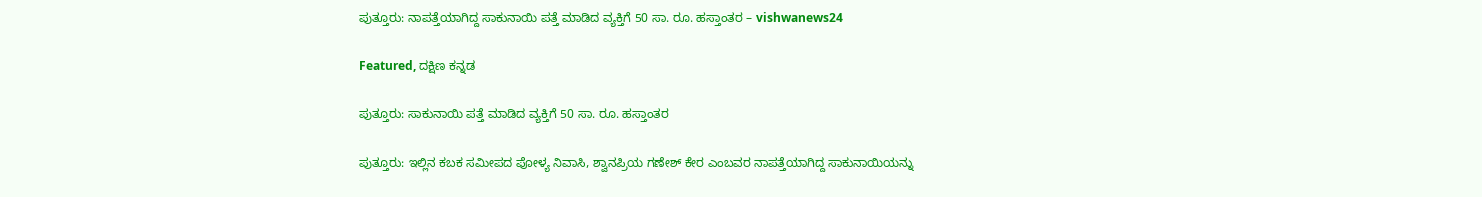ಪುತ್ತೂರು: ನಾಪತ್ತೆಯಾಗಿದ್ದ ಸಾಕುನಾಯಿ ಪತ್ತೆ ಮಾಡಿದ ವ್ಯಕ್ತಿಗೆ 50 ಸಾ. ರೂ. ಹಸ್ತಾಂತರ – vishwanews24

Featured, ದಕ್ಷಿಣ ಕನ್ನಡ

ಪುತ್ತೂರು: ಸಾಕುನಾಯಿ ಪತ್ತೆ ಮಾಡಿದ ವ್ಯಕ್ತಿಗೆ 50 ಸಾ. ರೂ. ಹಸ್ತಾಂತರ

ಪುತ್ತೂರು: ಇಲ್ಲಿನ ಕಬಕ ಸಮೀಪದ ಪೋಳ್ಯ ನಿವಾಸಿ, ಶ್ವಾನಪ್ರಿಯ ಗಣೇಶ್‌ ಕೇರ ಎಂಬವರ ನಾಪತ್ತೆಯಾಗಿದ್ದ ಸಾಕುನಾಯಿಯನ್ನು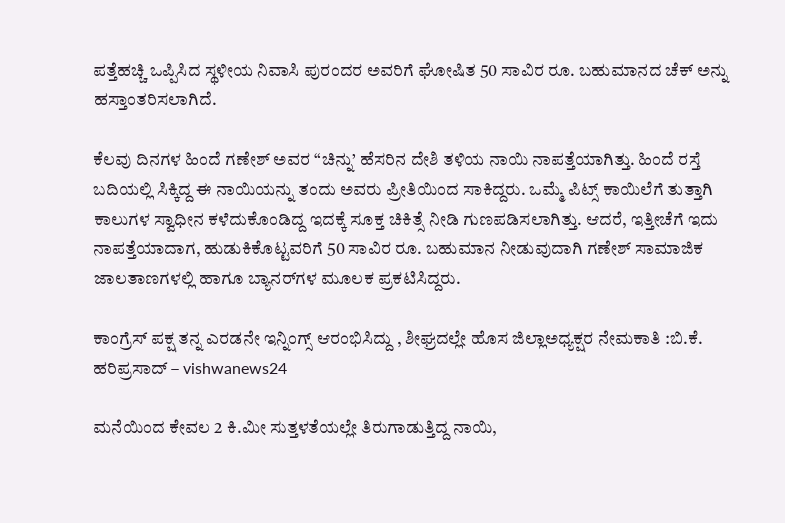ಪತ್ತೆಹಚ್ಚಿ ಒಪ್ಪಿಸಿದ ಸ್ಥಳೀಯ ನಿವಾಸಿ ಪುರಂದರ ಅವರಿಗೆ ಘೋಷಿತ 50 ಸಾವಿರ ರೂ. ಬಹುಮಾನದ ಚೆಕ್‌ ಅನ್ನು ಹಸ್ತಾಂತರಿಸಲಾಗಿದೆ.

ಕೆಲವು ದಿನಗಳ ಹಿಂದೆ ಗಣೇಶ್‌ ಅವರ “ಚಿನ್ನು’ ಹೆಸರಿನ ದೇಶಿ ತಳಿಯ ನಾಯಿ ನಾಪತ್ತೆಯಾಗಿತ್ತು. ಹಿಂದೆ ರಸ್ತೆ ಬದಿಯಲ್ಲಿ ಸಿಕ್ಕಿದ್ದ ಈ ನಾಯಿಯನ್ನು ತಂದು ಅವರು ಪ್ರೀತಿಯಿಂದ ಸಾಕಿದ್ದರು. ಒಮ್ಮೆ ಪಿಟ್ಸ್‌ ಕಾಯಿಲೆಗೆ ತುತ್ತಾಗಿ ಕಾಲುಗಳ ಸ್ವಾಧೀನ ಕಳೆದುಕೊಂಡಿದ್ದ ಇದಕ್ಕೆ ಸೂಕ್ತ ಚಿಕಿತ್ಸೆ ನೀಡಿ ಗುಣಪಡಿಸಲಾಗಿತ್ತು. ಆದರೆ, ಇತ್ತೀಚೆಗೆ ಇದು ನಾಪತ್ತೆಯಾದಾಗ, ಹುಡುಕಿಕೊಟ್ಟವರಿಗೆ 50 ಸಾವಿರ ರೂ. ಬಹುಮಾನ ನೀಡುವುದಾಗಿ ಗಣೇಶ್‌ ಸಾಮಾಜಿಕ ಜಾಲತಾಣಗಳಲ್ಲಿ ಹಾಗೂ ಬ್ಯಾನರ್‌ಗಳ ಮೂಲಕ ಪ್ರಕಟಿಸಿದ್ದರು.

ಕಾಂಗ್ರೆಸ್ ಪಕ್ಷ ತನ್ನ ಎರಡನೇ ಇನ್ನಿಂಗ್ಸ್ ಆರಂಭಿಸಿದ್ದು , ಶೀಘ್ರದಲ್ಲೇ ಹೊಸ ಜಿಲ್ಲಾಅಧ್ಯಕ್ಷರ ನೇಮಕಾತಿ :ಬಿ.ಕೆ. ಹರಿಪ್ರಸಾದ್ – vishwanews24

ಮನೆಯಿಂದ ಕೇವಲ 2 ಕಿ.ಮೀ ಸುತ್ತಳತೆಯಲ್ಲೇ ತಿರುಗಾಡುತ್ತಿದ್ದ ನಾಯಿ,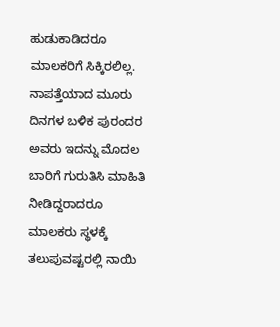ಹುಡುಕಾಡಿದರೂ ಮಾಲಕರಿಗೆ ಸಿಕ್ಕಿರಲಿಲ್ಲ. ನಾಪತ್ತೆಯಾದ ಮೂರು ದಿನಗಳ ಬಳಿಕ ಪುರಂದರ ಅವರು ಇದನ್ನು ಮೊದಲ ಬಾರಿಗೆ ಗುರುತಿಸಿ ಮಾಹಿತಿ ನೀಡಿದ್ದರಾದರೂ ಮಾಲಕರು ಸ್ಥಳಕ್ಕೆ ತಲುಪುವಷ್ಟರಲ್ಲಿ ನಾಯಿ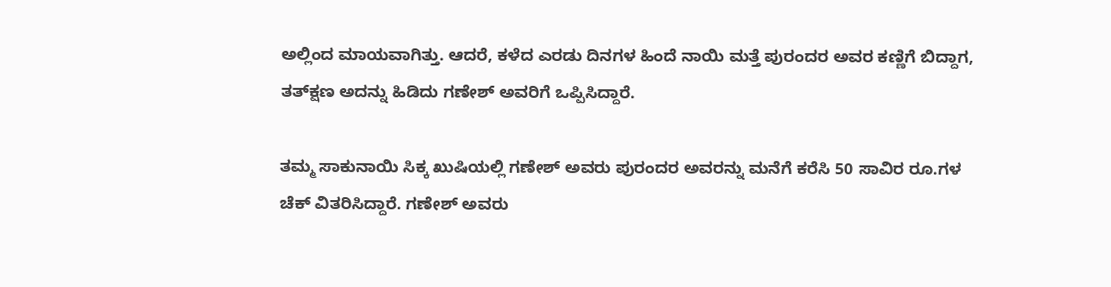ಅಲ್ಲಿಂದ ಮಾಯವಾಗಿತ್ತು. ಆದರೆ, ಕಳೆದ ಎರಡು ದಿನಗಳ ಹಿಂದೆ ನಾಯಿ ಮತ್ತೆ ಪುರಂದರ ಅವರ ಕಣ್ಣಿಗೆ ಬಿದ್ದಾಗ, ತತ್‌ಕ್ಷಣ ಅದನ್ನು ಹಿಡಿದು ಗಣೇಶ್‌ ಅವರಿಗೆ ಒಪ್ಪಿಸಿದ್ದಾರೆ.

ತಮ್ಮ ಸಾಕುನಾಯಿ ಸಿಕ್ಕ ಖುಷಿಯಲ್ಲಿ ಗಣೇಶ್‌ ಅವರು ಪುರಂದರ ಅವರನ್ನು ಮನೆಗೆ ಕರೆಸಿ 50 ಸಾವಿರ ರೂ.ಗಳ ಚೆಕ್‌ ವಿತರಿಸಿದ್ದಾರೆ. ಗಣೇಶ್‌ ಅವರು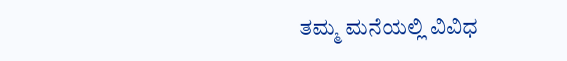ತಮ್ಮ ಮನೆಯಲ್ಲಿ ವಿವಿಧ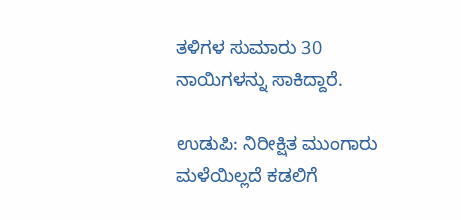ತಳಿಗಳ ಸುಮಾರು 30 ನಾಯಿಗಳನ್ನು ಸಾಕಿದ್ದಾರೆ.

ಉಡುಪಿ: ನಿರೀಕ್ಷಿತ ಮುಂಗಾರು ಮಳೆಯಿಲ್ಲದೆ ಕಡಲಿಗೆ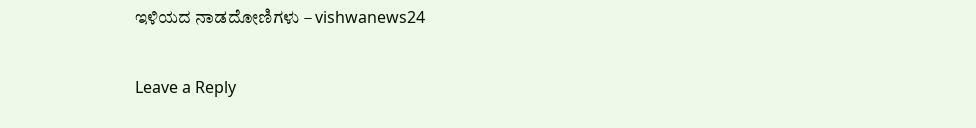ಇಳಿಯದ ನಾಡದೋಣಿಗಳು – vishwanews24

Leave a Reply